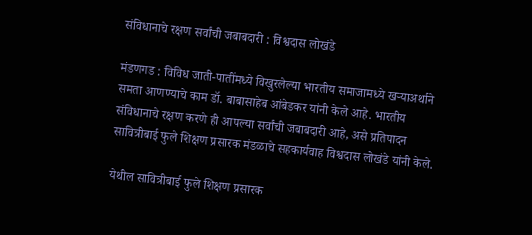संविधानाचे रक्षण सर्वांची जबाबदारी : विश्वदास लोखंडे

मंडणगड : विविध जाती-पातींमध्ये विखुरलेल्या भारतीय समाजामध्ये खऱ्याअर्थाने समता आणण्याचे काम डॉ. बाबासाहेब आंबेडकर यांनी केले आहे. भारतीय संविधानाचे रक्षण करणे ही आपल्या सर्वांची जबाबदारी आहे, असे प्रतिपादन सावित्रीबाई फुले शिक्षण प्रसारक मंडळाचे सहकार्यवाह विश्वदास लोखंडे यांनी केले.

येथील सावित्रीबाई फुले शिक्षण प्रसारक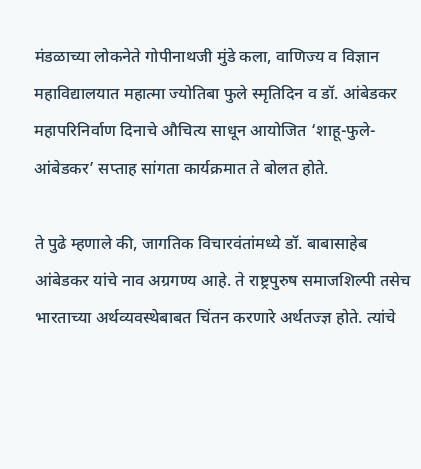मंडळाच्या लोकनेते गोपीनाथजी मुंडे कला, वाणिज्य व विज्ञान महाविद्यालयात महात्मा ज्योतिबा फुले स्मृतिदिन व डॉ. आंबेडकर महापरिनिर्वाण दिनाचे औचित्य साधून आयोजित ‘शाहू-फुले-आंबेडकर’ सप्ताह सांगता कार्यक्रमात ते बोलत होते.

ते पुढे म्हणाले की, जागतिक विचारवंतांमध्ये डॉ. बाबासाहेब आंबेडकर यांचे नाव अग्रगण्य आहे. ते राष्ट्रपुरुष समाजशिल्पी तसेच भारताच्या अर्थव्यवस्थेबाबत चिंतन करणारे अर्थतज्ज्ञ होते. त्यांचे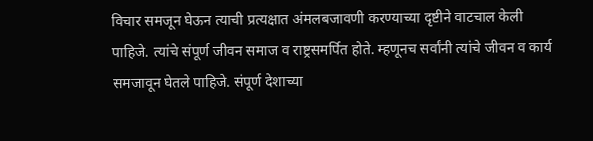विचार समजून घेऊन त्याची प्रत्यक्षात अंमलबजावणी करण्याच्या दृष्टीने वाटचाल केली पाहिजे. त्यांचे संपूर्ण जीवन समाज व राष्ट्रसमर्पित होते. म्हणूनच सर्वांनी त्यांचे जीवन व कार्य समजावून घेतले पाहिजे. संपूर्ण देशाच्या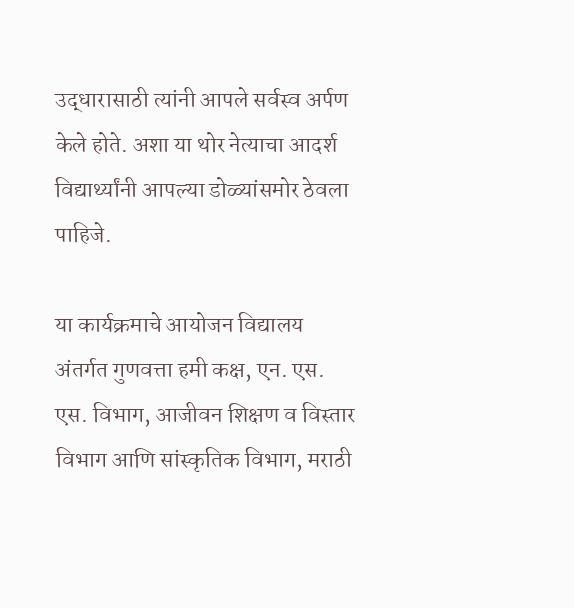उद्धारासाठी त्यांनी आपले सर्वस्व अर्पण केले होते. अशा या थोर नेत्याचा आदर्श विद्यार्थ्यांनी आपल्या डोळ्यांसमोर ठेवला पाहिजे.

या कार्यक्रमाचे आयोजन विद्यालय अंतर्गत गुणवत्ता हमी कक्ष, एन. एस. एस. विभाग, आजीवन शिक्षण व विस्तार विभाग आणि सांस्कृतिक विभाग, मराठी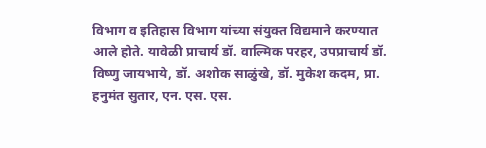विभाग व इतिहास विभाग यांच्या संयुक्त विद्यमाने करण्यात आले होते. यावेळी प्राचार्य डॉ. वाल्मिक परहर, उपप्राचार्य डॉ. विष्णु जायभाये, डॉ. अशोक साळुंखे, डॉ. मुकेश कदम, प्रा. हनुमंत सुतार, एन. एस. एस.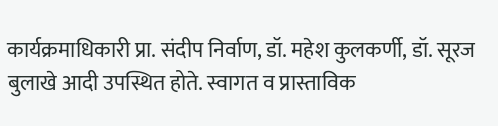कार्यक्रमाधिकारी प्रा. संदीप निर्वाण, डॉ. महेश कुलकर्णी, डॉ. सूरज बुलाखे आदी उपस्थित होते. स्वागत व प्रास्ताविक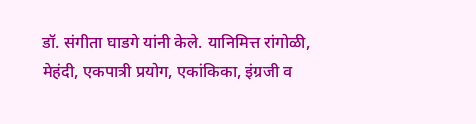डॉ. संगीता घाडगे यांनी केले. यानिमित्त रांगोळी, मेहंदी, एकपात्री प्रयोग, एकांकिका, इंग्रजी व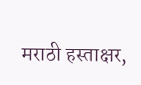मराठी हस्ताक्षर,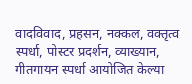वादविवाद, प्रहसन, नक्कल, वक्तृत्व स्पर्धा, पोस्टर प्रदर्शन, व्याख्यान, गीतगायन स्पर्धा आयोजित केल्या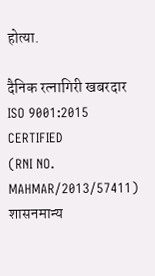होत्या.

दैनिक रत्नागिरी खबरदार
ISO 9001:2015 CERTIFIED
(RNI NO. MAHMAR/2013/57411)
शासनमान्य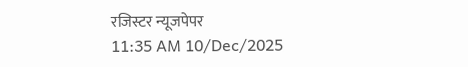रजिस्टर न्यूजपेपर
11:35 AM 10/Dec/2025